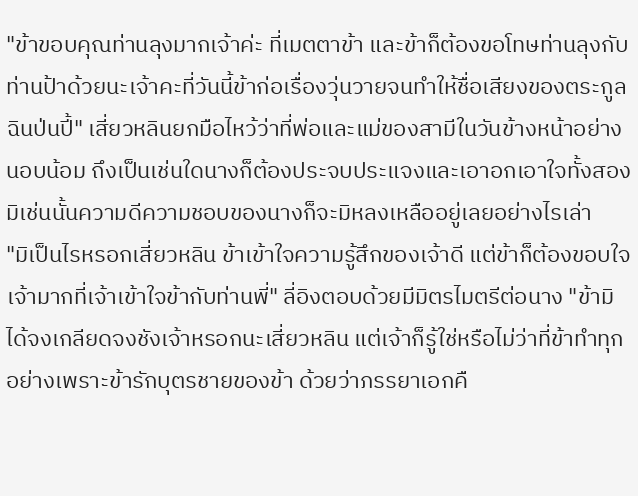"ข้าขอบคุณท่านลุงมากเจ้าค่ะ ที่เมตตาข้า และข้าก็ต้องขอโทษท่านลุงกับท่านป้าด้วยนะเจ้าคะที่วันนี้ข้าก่อเรื่องวุ่นวายจนทำให้ชื่อเสียงของตระกูลฉินป่นปี้" เสี่ยวหลินยกมือไหว้ว่าที่พ่อและแม่ของสามีในวันข้างหน้าอย่างนอบน้อม ถึงเป็นเช่นใดนางก็ต้องประจบประแจงและเอาอกเอาใจทั้งสองมิเช่นนั้นความดีความชอบของนางก็จะมิหลงเหลืออยู่เลยอย่างไรเล่า
"มิเป็นไรหรอกเสี่ยวหลิน ข้าเข้าใจความรู้สึกของเจ้าดี แต่ข้าก็ต้องขอบใจเจ้ามากที่เจ้าเข้าใจข้ากับท่านพี่" ลี่อิงตอบด้วยมีมิตรไมตรีต่อนาง "ข้ามิได้จงเกลียดจงชังเจ้าหรอกนะเสี่ยวหลิน แต่เจ้าก็รู้ใช่หรือไม่ว่าที่ข้าทำทุกอย่างเพราะข้ารักบุตรชายของข้า ด้วยว่าภรรยาเอกคื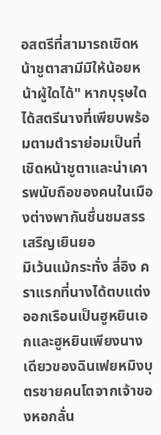อสตรีที่สามารถเชิดหน้าชูตาสามีมิให้น้อยหน้าผู้ใดได้" หากบุรุษใดได้สตรีนางที่เพียบพร้อมตามตำราย่อมเป็นที่เชิดหน้าชูตาและน่าเคารพนับถือของคนในเมืองต่างพากันชื่นชมสรรเสริญเยินยอ
มิเว้นแม้กระทั่ง ลี่อิง คราแรกที่นางได้ตบแต่งออกเรือนเป็นฮูหยินเอกและฮูหยินเพียงนางเดียวของฉินเฟยหมิงบุตรชายคนโตจากเจ้าของหอกลั่น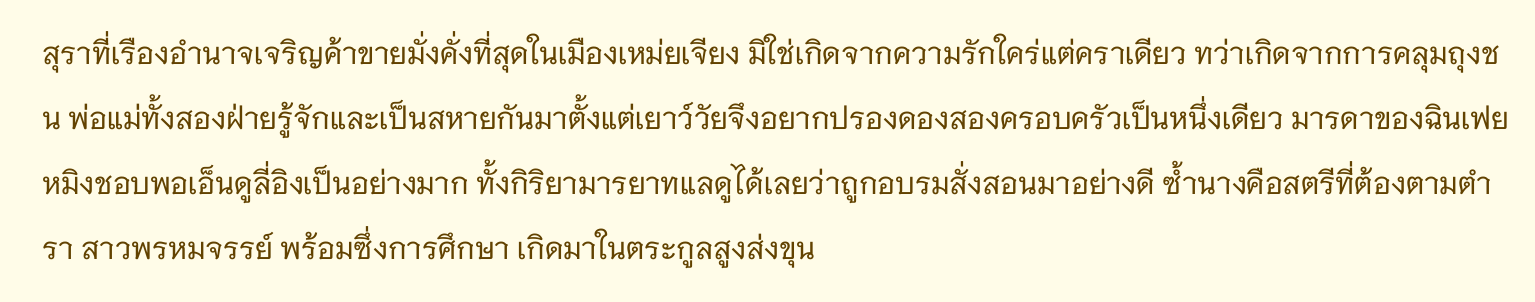สุราที่เรืองอำนาจเจริญค้าขายมั่งคั่งที่สุดในเมืองเหม่ยเจียง มิใช่เกิดจากความรักใคร่แต่คราเดียว ทว่าเกิดจากการคลุมถุงชน พ่อแม่ทั้งสองฝ่ายรู้จักและเป็นสหายกันมาตั้งแต่เยาว์วัยจึงอยากปรองดองสองครอบครัวเป็นหนึ่งเดียว มารดาของฉินเฟยหมิงชอบพอเอ็นดูลี่อิงเป็นอย่างมาก ทั้งกิริยามารยาทแลดูได้เลยว่าถูกอบรมสั่งสอนมาอย่างดี ซ้ำนางคือสตรีที่ต้องตามตำรา สาวพรหมจรรย์ พร้อมซึ่งการศึกษา เกิดมาในตระกูลสูงส่งขุน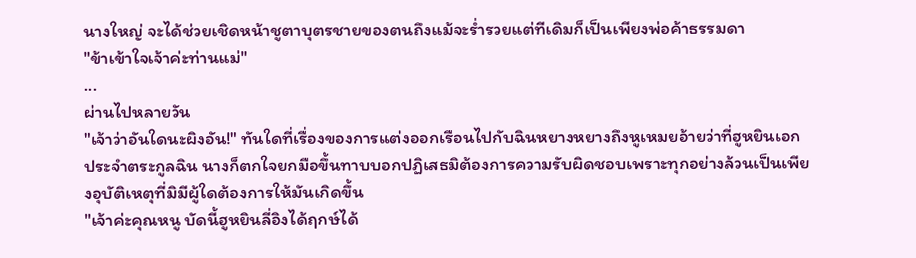นางใหญ่ จะได้ช่วยเชิดหน้าชูตาบุตรชายของตนถึงแม้จะร่ำรวยแต่ทีเดิมก็เป็นเพียงพ่อค้าธรรมดา
"ข้าเข้าใจเจ้าค่ะท่านแม่"
...
ผ่านไปหลายวัน
"เจ้าว่าอันใดนะผิงอัน!" ทันใดที่เรื่องของการแต่งออกเรือนไปกับฉินหยางหยางถึงหูเหมยอ้ายว่าที่ฮูหยินเอกประจำตระกูลฉิน นางก็ตกใจยกมือขึ้นทาบบอกปฏิเสธมิต้องการความรับผิดชอบเพราะทุกอย่างล้วนเป็นเพียงอุบัติเหตุที่มิมีผู้ใดต้องการให้มันเกิดขึ้น
"เจ้าค่ะคุณหนู บัดนี้ฮูหยินลี่อิงได้ฤกษ์ได้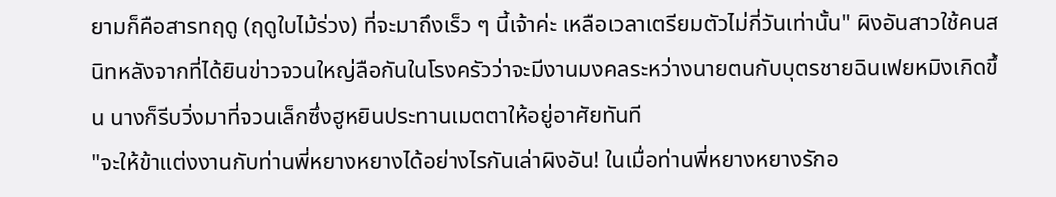ยามก็คือสารทฤดู (ฤดูใบไม้ร่วง) ที่จะมาถึงเร็ว ๆ นี้เจ้าค่ะ เหลือเวลาเตรียมตัวไม่กี่วันเท่านั้น" ผิงอันสาวใช้คนสนิทหลังจากที่ได้ยินข่าวจวนใหญ่ลือกันในโรงครัวว่าจะมีงานมงคลระหว่างนายตนกับบุตรชายฉินเฟยหมิงเกิดขึ้น นางก็รีบวิ่งมาที่จวนเล็กซึ่งฮูหยินประทานเมตตาให้อยู่อาศัยทันที
"จะให้ข้าแต่งงานกับท่านพี่หยางหยางได้อย่างไรกันเล่าผิงอัน! ในเมื่อท่านพี่หยางหยางรักอ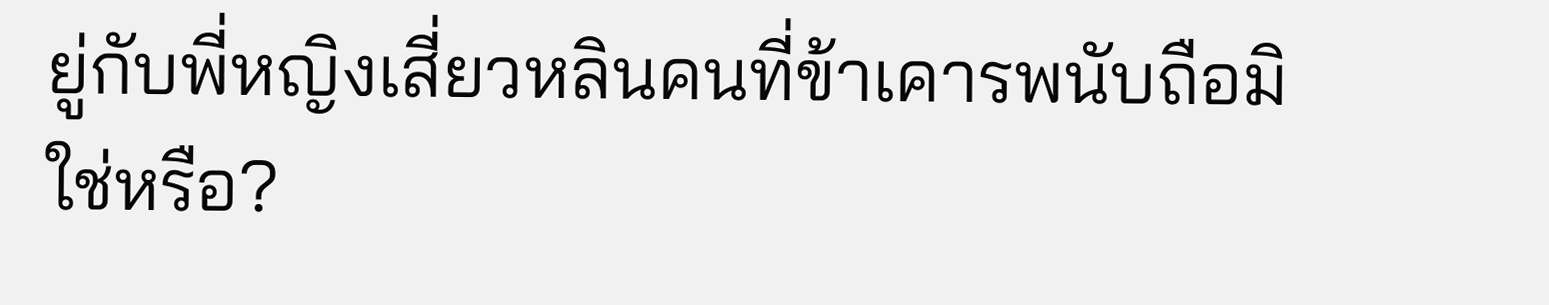ยู่กับพี่หญิงเสี่ยวหลินคนที่ข้าเคารพนับถือมิใช่หรือ?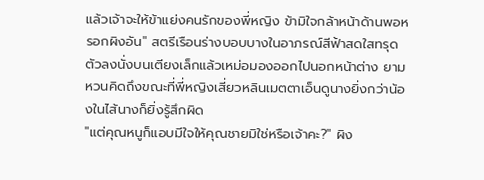แล้วเจ้าจะให้ข้าแย่งคนรักของพี่หญิง ข้ามิใจกล้าหน้าด้านพอหรอกผิงอัน" สตรีเรือนร่างบอบบางในอาภรณ์สีฟ้าสดใสทรุดตัวลงนั่งบนเตียงเล็กแล้วเหม่อมองออกไปนอกหน้าต่าง ยามหวนคิดถึงขณะที่พี่หญิงเสี่ยวหลินเมตตาเอ็นดูนางยิ่งกว่าน้องในไส้นางก็ยิ่งรู้สึกผิด
"แต่คุณหนูก็แอบมีใจให้คุณชายมิใช่หรือเจ้าคะ?" ผิง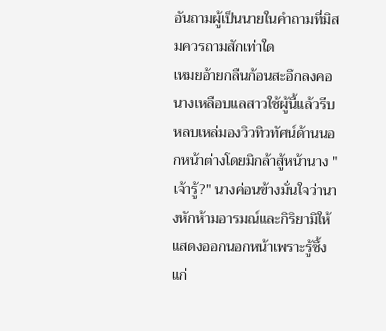อันถามผู้เป็นนายในคำถามที่มิสมควรถามสักเท่าใด
เหมยอ้ายกลืนก้อนสะอึกลงคอ นางเหลือบแลสาวใช้ผู้นี้แล้วรีบหลบเหล่มองวิวทิวทัศน์ด้านนอกหน้าต่างโดยมิกล้าสู้หน้านาง "เจ้ารู้?" นางค่อนข้างมั่นใจว่านางหักห้ามอารมณ์และกิริยามิให้แสดงออกนอกหน้าเพราะรู้ซึ้งแก่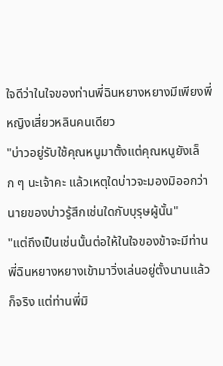ใจดีว่าในใจของท่านพี่ฉินหยางหยางมีเพียงพี่หญิงเสี่ยวหลินคนเดียว
"บ่าวอยู่รับใช้คุณหนูมาตั้งแต่คุณหนูยังเล็ก ๆ นะเจ้าคะ แล้วเหตุใดบ่าวจะมองมิออกว่านายของบ่าวรู้สึกเช่นใดกับบุรุษผู้นั้น"
"แต่ถึงเป็นเช่นนั้นต่อให้ในใจของข้าจะมีท่านพี่ฉินหยางหยางเข้ามาวิ่งเล่นอยู่ตั้งนานแล้วก็จริง แต่ท่านพี่มิ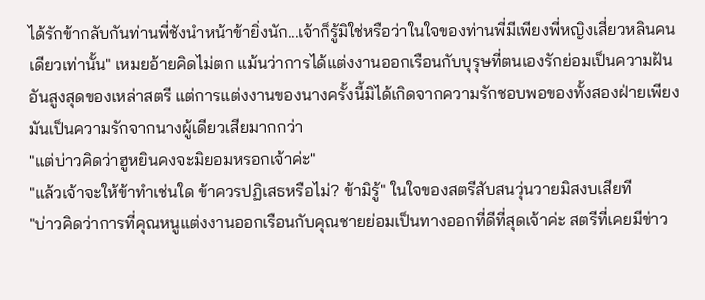ได้รักข้ากลับกันท่านพี่ชังนำหน้าข้ายิ่งนัก...เจ้าก็รู้มิใช่หรือว่าในใจของท่านพี่มีเพียงพี่หญิงเสี่ยวหลินคนเดียวเท่านั้น" เหมยอ้ายคิดไม่ตก แม้นว่าการได้แต่งงานออกเรือนกับบุรุษที่ตนเองรักย่อมเป็นความฝันอันสูงสุดของเหล่าสตรี แต่การแต่งงานของนางครั้งนี้มิได้เกิดจากความรักชอบพอของทั้งสองฝ่ายเพียงมันเป็นความรักจากนางผู้เดียวเสียมากกว่า
"แต่บ่าวคิดว่าฮูหยินคงจะมิยอมหรอกเจ้าค่ะ"
"แล้วเจ้าจะให้ข้าทำเช่นใด ข้าควรปฏิเสธหรือไม่? ข้ามิรู้" ในใจของสตรีสับสนวุ่นวายมิสงบเสียที
"บ่าวคิดว่าการที่คุณหนูแต่งงานออกเรือนกับคุณชายย่อมเป็นทางออกที่ดีที่สุดเจ้าค่ะ สตรีที่เคยมีข่าว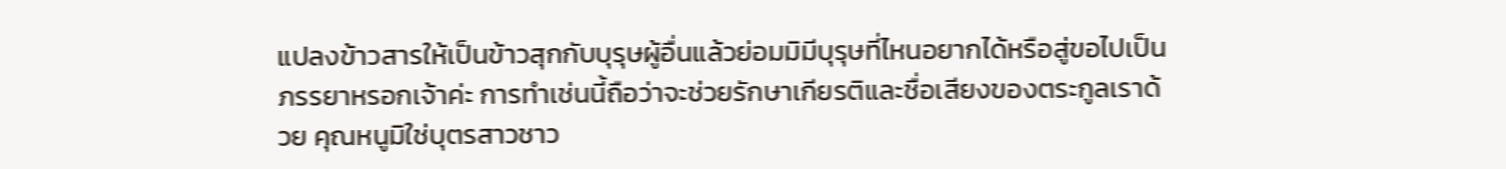แปลงข้าวสารให้เป็นข้าวสุกกับบุรุษผู้อื่นแล้วย่อมมิมีบุรุษที่ไหนอยากได้หรือสู่ขอไปเป็นภรรยาหรอกเจ้าค่ะ การทำเช่นนี้ถือว่าจะช่วยรักษาเกียรติและชื่อเสียงของตระกูลเราด้วย คุณหนูมิใช่บุตรสาวชาว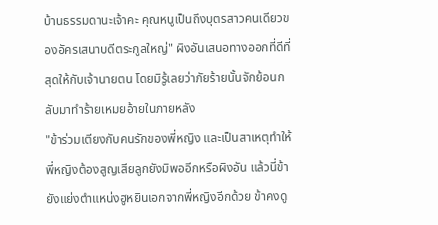บ้านธรรมดานะเจ้าคะ คุณหนูเป็นถึงบุตรสาวคนเดียวของอัครเสนาบดีตระกูลใหญ่" ผิงอันเสนอทางออกที่ดีที่สุดให้กับเจ้านายตน โดยมิรู้เลยว่าภัยร้ายนั้นจักย้อนกลับมาทำร้ายเหมยอ้ายในภายหลัง
"ข้าร่วมเตียงกับคนรักของพี่หญิง และเป็นสาเหตุทำให้พี่หญิงต้องสูญเสียลูกยังมิพออีกหรือผิงอัน แล้วนี่ข้ายังแย่งตำแหน่งฮูหยินเอกจากพี่หญิงอีกด้วย ข้าคงดู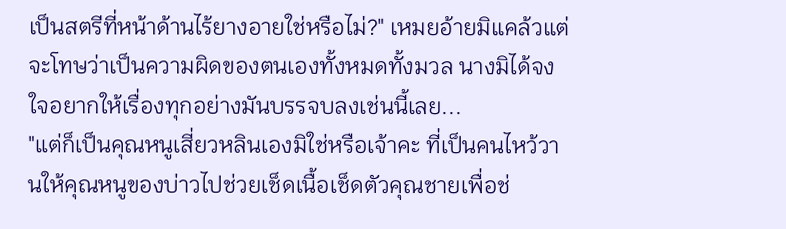เป็นสตรีที่หน้าด้านไร้ยางอายใช่หรือไม่?" เหมยอ้ายมิแคล้วแต่จะโทษว่าเป็นความผิดของตนเองทั้งหมดทั้งมวล นางมิได้จงใจอยากให้เรื่องทุกอย่างมันบรรจบลงเช่นนี้เลย...
"แต่ก็เป็นคุณหนูเสี่ยวหลินเองมิใช่หรือเจ้าคะ ที่เป็นคนไหว้วานให้คุณหนูของบ่าวไปช่วยเช็ดเนื้อเช็ดตัวคุณชายเพื่อช่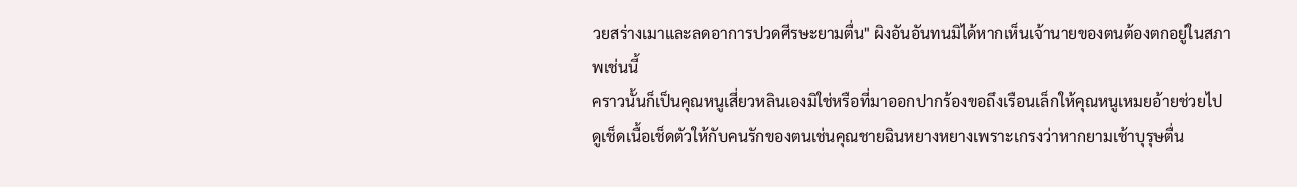วยสร่างเมาและลดอาการปวดศีรษะยามตื่น" ผิงอันอันทนมิได้หากเห็นเจ้านายของตนต้องตกอยู่ในสภาพเช่นนี้
คราวนั้นก็เป็นคุณหนูเสี่ยวหลินเองมิใช่หรือที่มาออกปากร้องขอถึงเรือนเล็กให้คุณหนูเหมยอ้ายช่วยไปดูเช็ดเนื้อเช็ดตัวให้กับคนรักของตนเช่นคุณชายฉินหยางหยางเพราะเกรงว่าหากยามเช้าบุรุษตื่น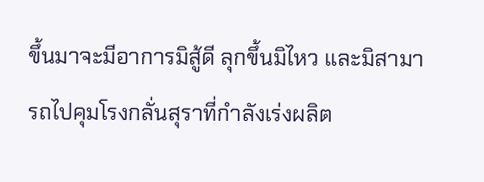ขึ้นมาจะมีอาการมิสู้ดี ลุกขึ้นมิไหว และมิสามารถไปคุมโรงกลั่นสุราที่กำลังเร่งผลิต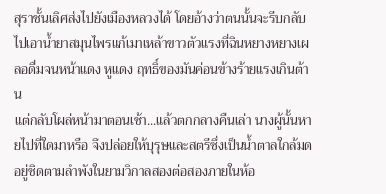สุราชั้นเลิศส่งไปยังเมืองหลวงได้ โดยอ้างว่าตนนั้นจะรีบกลับไปเอาน้ำยาสมุนไพรแก้เมาเหล้าขาวตัวแรงที่ฉินหยางหยางเผลอดื่มจนหน้าแดง หูแดง ฤทธิ์ของมันค่อนข้างร้ายแรงเกินต้าน
แต่กลับโผล่หน้ามาตอนเช้า...แล้วตกกลางคืนเล่า นางผู้นั้นหายไปที่ใดมาหรือ จึงปล่อยให้บุรุษและสตรีซึ่งเป็นน้ำตาลใกล้มดอยู่ชิดตามลำพังในยามวิกาลสองต่อสองภายในห้อ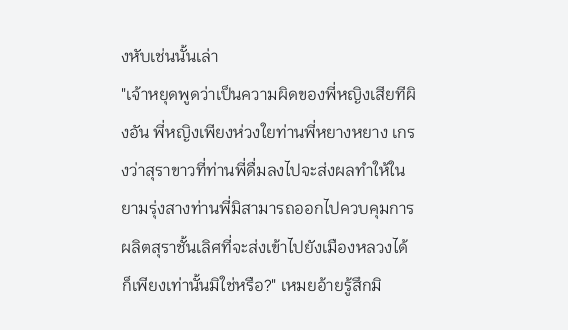งหับเช่นนั้นเล่า
"เจ้าหยุดพูดว่าเป็นความผิดของพี่หญิงเสียทีผิงอัน พี่หญิงเพียงห่วงใยท่านพี่หยางหยาง เกรงว่าสุราขาวที่ท่านพี่ดื่มลงไปจะส่งผลทำให้ในยามรุ่งสางท่านพี่มิสามารถออกไปควบคุมการผลิตสุราชั้นเลิศที่จะส่งเข้าไปยังเมืองหลวงได้ก็เพียงเท่านั้นมิใช่หรือ?" เหมยอ้ายรู้สึกมิ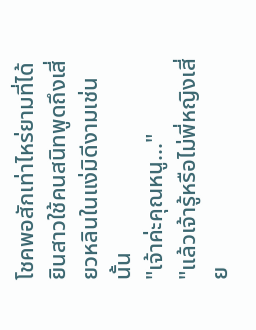โชคพอสักเท่าไหร่ยามที่ได้ยินสาวใช้คนสนิทพูดถึงเสี่ยวหลินในแง่มิดีงามเช่นนั้น
"เจ้าค่ะคุณหนู..."
"แล้วเจ้ารู้หรือไม่พี่หญิงเสี่ย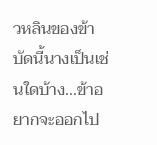วหลินของข้า บัดนี้นางเป็นเช่นใดบ้าง...ข้าอยากจะออกไป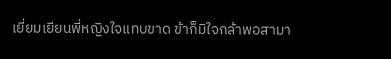เยี่ยมเยียนพี่หญิงใจแทบขาด ข้าก็มิใจกล้าพอสามา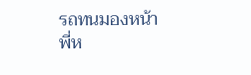รถทนมองหน้าพี่ห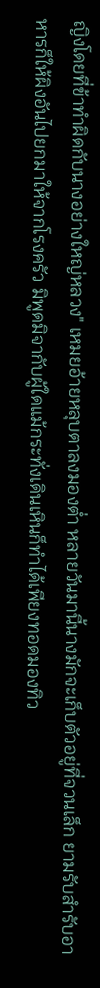ญิงโดยที่ข้าทำผิดกับนางอย่างใหญ่หลวง" เหมยอ้ายหลุบตาลงมองต่ำ หลายวันมานี้นางมักจะเก็บตัวอยู่ที่จวนเล็ก ยามรับสำรับอาหารก็ให้ผิงอันไปยกมาให้จากโรงครัว มิพูดมิจากับผู้ใดแม้กระทั่งเดินเหินก็ทำได้เพียงทอดมองทิว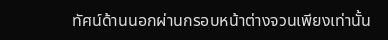ทัศน์ด้านนอกผ่านกรอบหน้าต่างจวนเพียงเท่านั้น